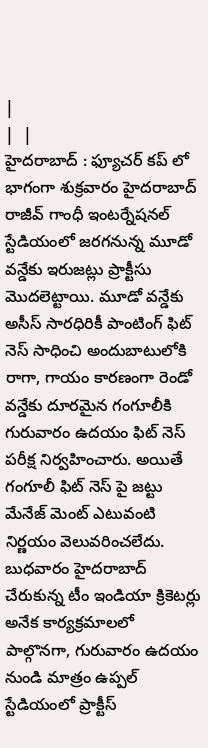|
|  |
హైదరాబాద్ : ఫ్యూచర్ కప్ లో భాగంగా శుక్రవారం హైదరాబాద్ రాజీవ్ గాంధీ ఇంటర్నేషనల్ స్టేడియంలో జరగనున్న మూడో వన్డేకు ఇరుజట్లు ప్రాక్టీసు మొదలెట్టాయి. మూడో వన్డేకు అసీస్ సారధిరికీ పాంటింగ్ ఫిట్ నెస్ సాధించి అందుబాటులోకి రాగా, గాయం కారణంగా రెండో వన్డేకు దూరమైన గంగూలీకి గురువారం ఉదయం ఫిట్ నెస్ పరీక్ష నిర్వహించారు. అయితే గంగూలీ ఫిట్ నెస్ పై జట్టు మేనేజ్ మెంట్ ఎటువంటి నిర్ణయం వెలువరించలేదు. బుధవారం హైదరాబాద్ చేరుకున్న టీం ఇండియా క్రికెటర్లు అనేక కార్యక్రమాలలో పాల్గొనగా, గురువారం ఉదయం నుండి మాత్రం ఉప్పల్ స్టేడియంలో ప్రాక్టీస్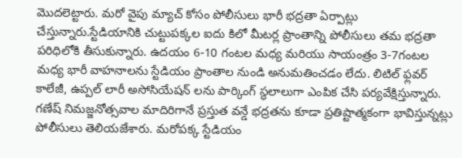మొదలెట్టారు. మరో వైపు మ్యాచ్ కోసం పోలీసులు భారీ భద్రతా ఏర్పాట్లు చేస్తున్నారు.స్టేడియానికి చుట్టుపక్కల ఐదు కిలో మీటర్ల ప్రాంతాన్ని పోలీసులు తమ భద్రతా పరిధిలోకి తీసుకున్నారు. ఉదయం 6-10 గంటల మధ్య మరియు సాయంత్రం 3-7గంటల మధ్య భారీ వాహనాలను స్టేడియం ప్రాంతాల నుండి అనుమతించడం లేదు. లిటిల్ ఫ్లవర్ కాలేజీ, ఉప్పల్ లారీ అసోసియేషన్ లను పార్కింగ్ స్థలాలుగా ఎంపిక చేసి పర్యవేక్షిస్తున్నారు. గణేష్ నిమజ్జనోత్సవాల మాదిరిగానే ప్రస్తుత వన్డే భద్రతను కూడా ప్రతిష్టాత్మకంగా భావిస్తున్నట్లు పోలీసులు తెలియజేశారు. మరోపక్క స్టేడియం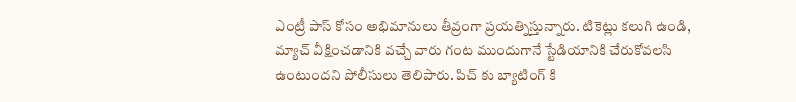ఎంట్రీ పాస్ కోసం అభిమానులు తీవ్రంగా ప్రయత్నిస్తున్నారు. టికెట్లు కలుగి ఉండి, మ్యాచ్ వీక్షించడానికి వచ్చే వారు గంట ముందుగానే స్టేడియానికి చేరుకోవలసి ఉంటుందని పోలీసులు తెలిపారు. పిచ్ కు బ్యాటింగ్ కి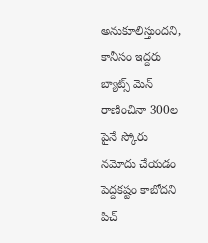అనుకూలిస్తుందని, కానీసం ఇద్దరు బ్యాట్స్ మెన్ రాణించినా 300ల పైనే స్కోరు నమోదు చేయడం పెద్దకష్టం కాబోదని పిచ్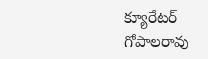క్యూరేటర్ గోపాలరావు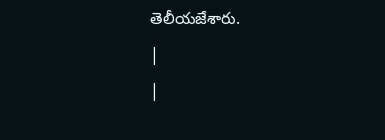తెలీయజేశారు.
|
|